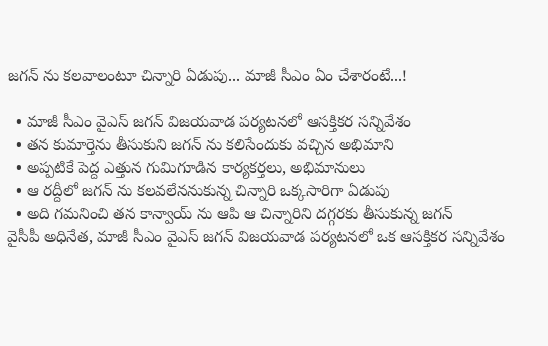జగన్ ను కలవాలంటూ చిన్నారి ఏడుపు... మాజీ సీఎం ఏం చేశారంటే...!

  • మాజీ సీఎం వైఎస్‌ జగన్ విజయవాడ పర్యటనలో ఆసక్తికర సన్నివేశం
  • తన కుమార్తెను తీసుకుని జగన్ ను కలిసేందుకు వచ్చిన అభిమాని
  • అప్పటికే పెద్ద ఎత్తున గుమిగూడిన‌ కార్యకర్తలు, అభిమానులు
  • ఆ రద్దీలో జ‌గ‌న్ ను కలవలేననుకున్న చిన్నారి ఒక్కసారిగా ఏడుపు
  • అది గమనించి తన కాన్వాయ్ ను ఆపి ఆ చిన్నారిని దగ్గరకు తీసుకున్న జ‌గ‌న్‌
వైసీపీ అధినేత‌, మాజీ సీఎం వైఎస్‌ జగన్ విజయవాడ పర్యటనలో ఒక ఆసక్తికర సన్నివేశం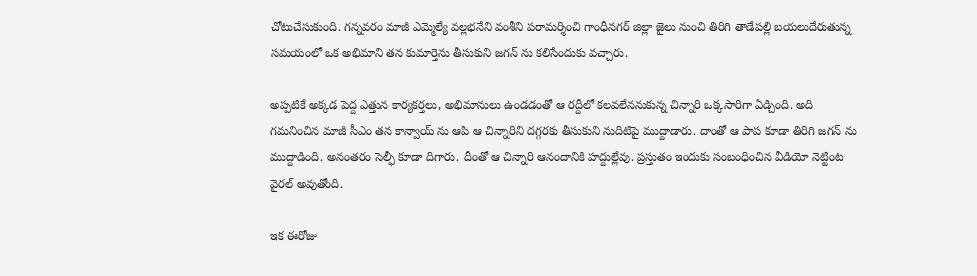చోటుచేసుకుంది. గన్నవరం మాజీ ఎమ్మెల్యే వల్లభనేని వంశీని పరామర్శించి గాంధీనగర్ జిల్లా జైలు నుంచి తిరిగి తాడేపల్లి బయలుదేరుతున్న సమయంలో ఒక అభిమాని తన కుమార్తెను తీసుకుని జగన్ ను కలిసేందుకు వచ్చారు.

అప్పటికే అక్కడ పెద్ద ఎత్తున కార్యకర్తలు, అభిమానులు ఉండడంతో ఆ రద్దీలో కలవలేననుకున్న చిన్నారి ఒక్కసారిగా ఏడ్చింది. అది గమనించిన మాజీ సీఎం తన కాన్వాయ్ ను ఆపి ఆ చిన్నారిని దగ్గరకు తీసుకుని నుదిటిపై ముద్దాడారు. దాంతో ఆ పాప కూడా తిరిగి జగన్‌ ను ముద్దాడింది. అనంత‌రం సెల్ఫీ కూడా దిగారు. దీంతో ఆ చిన్నారి ఆనందానికి హద్దుల్లేవు. ప్ర‌స్తుతం ఇందుకు సంబంధించిన వీడియో నెట్టింట వైర‌ల్ అవుతోంది.

ఇక ఈరోజు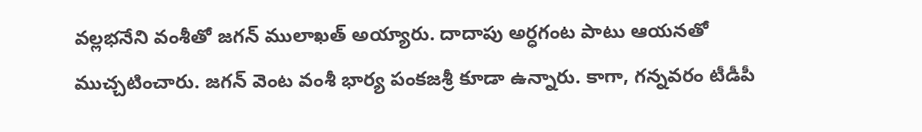వల్లభనేని వంశీతో జ‌గ‌న్ ములాఖత్ అయ్యారు. దాదాపు అర్ధ‌గంట పాటు ఆయ‌న‌తో ముచ్చ‌టించారు. జ‌గ‌న్ వెంట వంశీ భార్య పంక‌జ‌శ్రీ కూడా ఉన్నారు. కాగా, గ‌న్న‌వ‌రం టీడీపీ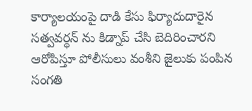కార్యాల‌యంపై దాడి కేసు ఫిర్యాదుదారైన స‌త్వ‌వ‌ర్ధ‌న్ ను కిడ్నాప్ చేసి బెదిరించార‌ని ఆరోపిస్తూ పోలీసులు వంశీని జైలుకు పంపిన సంగ‌తి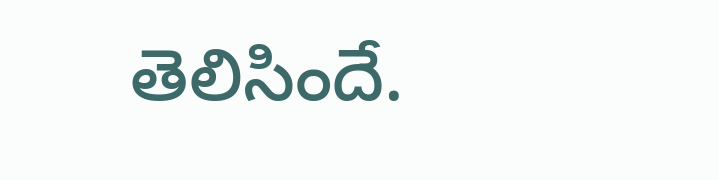తెలిసిందే.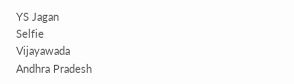YS Jagan
Selfie
Vijayawada
Andhra Pradesh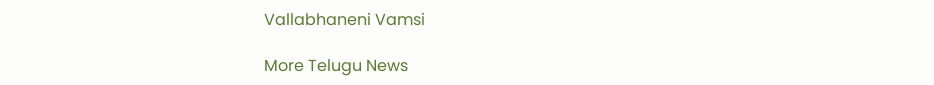Vallabhaneni Vamsi

More Telugu News